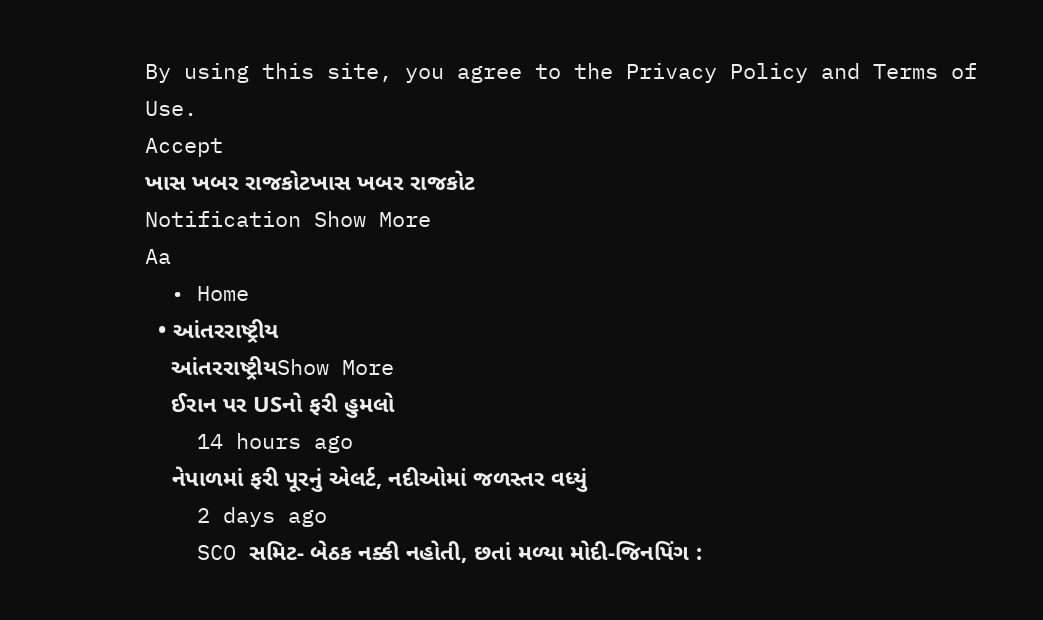By using this site, you agree to the Privacy Policy and Terms of Use.
Accept
ખાસ ખબર રાજકોટખાસ ખબર રાજકોટ
Notification Show More
Aa
  • Home
  • આંતરરાષ્ટ્રીય
    આંતરરાષ્ટ્રીયShow More
    ઈરાન પર USનો ફરી હુમલો
    14 hours ago
    નેપાળમાં ફરી પૂરનું એલર્ટ, નદીઓમાં જળસ્તર વધ્યું
    2 days ago
    SCO સમિટ- બેઠક નક્કી નહોતી, છતાં મળ્યા મોદી-જિનપિંગ :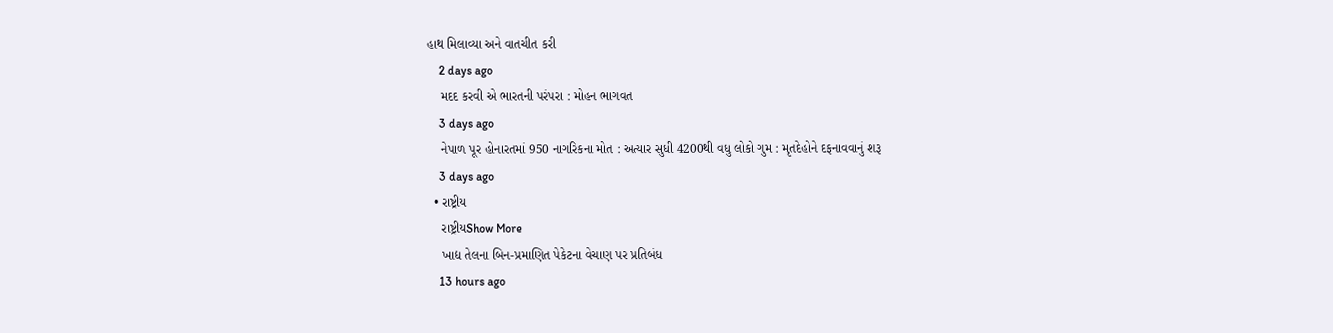હાથ મિલાવ્યા અને વાતચીત કરી
    2 days ago
    મદદ કરવી એ ભારતની પરંપરા : મોહન ભાગવત
    3 days ago
    નેપાળ પૂર હોનારતમાં 950 નાગરિકના મોત : અત્યાર સુધી 4200થી વધુ લોકો ગુમ : મૃતદેહોને દફનાવવાનું શરૂ
    3 days ago
  • રાષ્ટ્રીય
    રાષ્ટ્રીયShow More
    ખાદ્ય તેલના બિન-પ્રમાણિત પેકેટના વેચાણ પર પ્રતિબંધ
    13 hours ago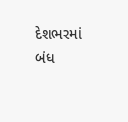દેશભરમાં બંધ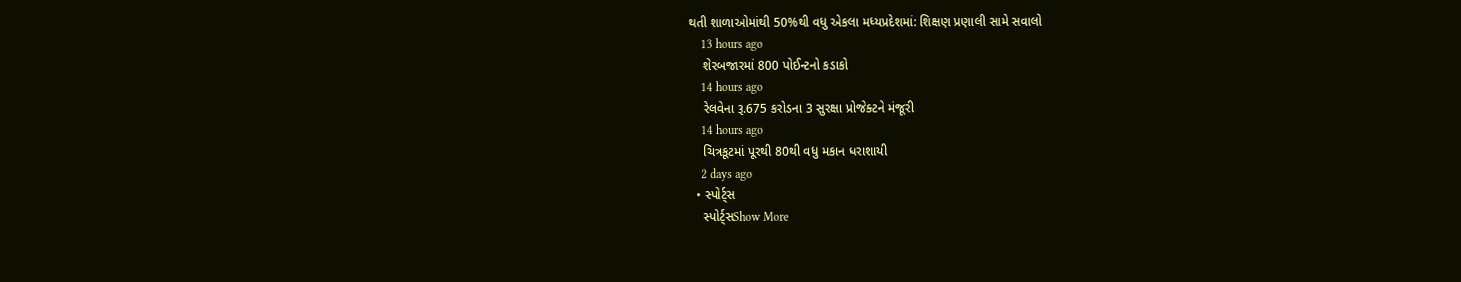થતી શાળાઓમાંથી 50%થી વધુ એકલા મધ્યપ્રદેશમાં: શિક્ષણ પ્રણાલી સામે સવાલો
    13 hours ago
    શેરબજારમાં 800 પોઈન્ટનો કડાકો
    14 hours ago
    રેલવેના રૂ.675 કરોડના 3 સુરક્ષા પ્રોજેક્ટને મંજૂરી
    14 hours ago
    ચિત્રકૂટમાં પૂરથી 80થી વધુ મકાન ધરાશાયી
    2 days ago
  • સ્પોર્ટ્સ
    સ્પોર્ટ્સShow More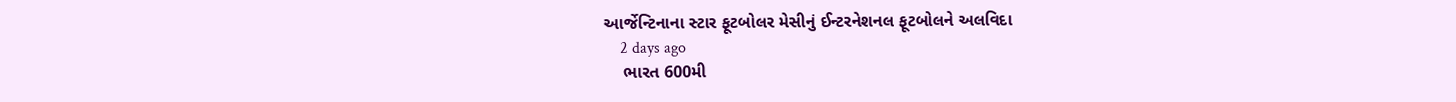આર્જેન્ટિનાના સ્ટાર ફૂટબોલર મેસીનું ઈન્ટરનેશનલ ફૂટબોલને અલવિદા
    2 days ago
    ભારત 600મી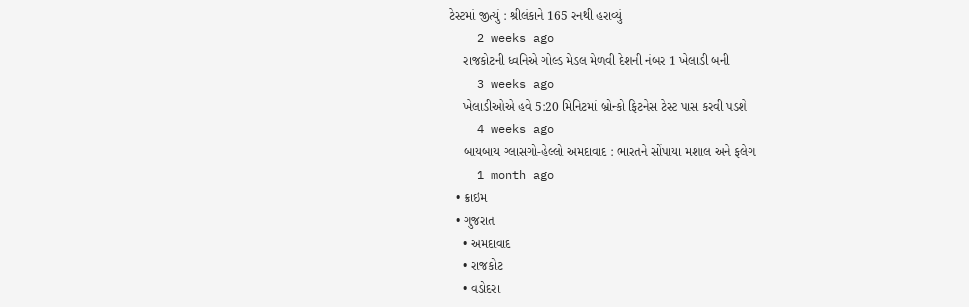ટેસ્ટમાં જીત્યું : શ્રીલંકાને 165 રનથી હરાવ્યું
    2 weeks ago
    રાજકોટની ધ્વનિએ ગોલ્ડ મેડલ મેળવી દેશની નંબર 1 ખેલાડી બની
    3 weeks ago
    ખેલાડીઓએ હવે 5:20 મિનિટમાં બ્રોન્કો ફિટનેસ ટેસ્ટ પાસ કરવી પડશે
    4 weeks ago
    બાયબાય ગ્લાસગો-હેલ્લો અમદાવાદ : ભારતને સોંપાયા મશાલ અને ફલેગ
    1 month ago
  • ક્રાઇમ
  • ગુજરાત
    • અમદાવાદ
    • રાજકોટ
    • વડોદરા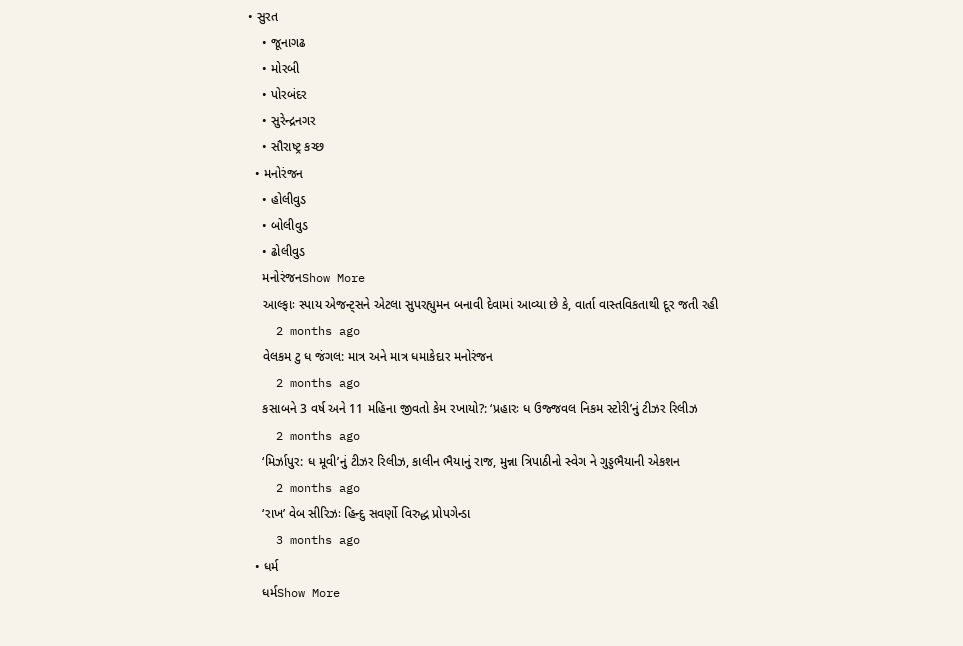• સુરત
    • જૂનાગઢ
    • મોરબી
    • પોરબંદર
    • સુરેન્દ્રનગર
    • સૌરાષ્ટ્ર કચ્છ
  • મનોરંજન
    • હોલીવુડ
    • બોલીવુડ
    • ઢોલીવુડ
    મનોરંજનShow More
    આલ્ફાઃ સ્પાય એજન્ટ્સને એટલા સુપરહ્યુમન બનાવી દેવામાં આવ્યા છે કે, વાર્તા વાસ્તવિકતાથી દૂર જતી રહી
    2 months ago
    વેલકમ ટુ ધ જંગલ: માત્ર અને માત્ર ધમાકેદાર મનોરંજન
    2 months ago
    કસાબને 3 વર્ષ અને 11 મહિના જીવતો કેમ રખાયો?: ‘પ્રહારઃ ધ ઉજ્જવલ નિકમ સ્ટોરી’નું ટીઝર રિલીઝ
    2 months ago
    ‘મિર્ઝાપુર: ધ મૂવી’નું ટીઝર રિલીઝ, કાલીન ભૈયાનું રાજ, મુન્ના ત્રિપાઠીનો સ્વેગ ને ગુડ્ડભૈયાની એકશન
    2 months ago
    ‘રાખ’ વેબ સીરિઝઃ હિન્દુ સવર્ણો વિરુદ્ધ પ્રોપગેન્ડા
    3 months ago
  • ધર્મ
    ધર્મShow More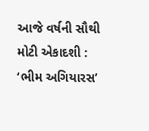આજે વર્ષની સૌથી મોટી એકાદશી : ‘ભીમ અગિયારસ’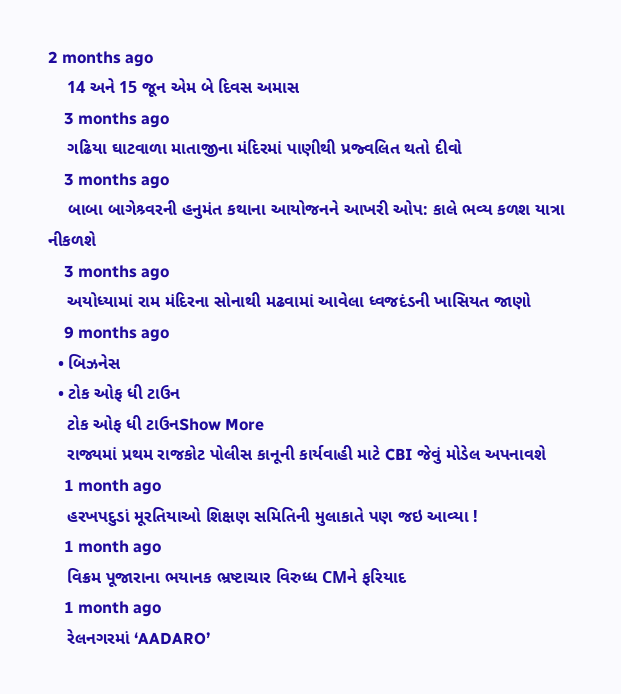2 months ago
    14 અને 15 જૂન એમ બે દિવસ અમાસ
    3 months ago
    ગઢિયા ઘાટવાળા માતાજીના મંદિરમાં પાણીથી પ્રજ્વલિત થતો દીવો
    3 months ago
    બાબા બાગેશ્ર્વરની હનુમંત કથાના આયોજનને આખરી ઓપ: કાલે ભવ્ય કળશ યાત્રા નીકળશે
    3 months ago
    અયોધ્યામાં રામ મંદિરના સોનાથી મઢવામાં આવેલા ધ્વજદંડની ખાસિયત જાણો
    9 months ago
  • બિઝનેસ
  • ટોક ઓફ ધી ટાઉન
    ટોક ઓફ ધી ટાઉનShow More
    રાજ્યમાં પ્રથમ રાજકોટ પોલીસ કાનૂની કાર્યવાહી માટે CBI જેવું મોડેલ અપનાવશે
    1 month ago
    હરખપદુડાં મૂરતિયાઓ શિક્ષણ સમિતિની મુલાકાતે પણ જઇ આવ્યા !
    1 month ago
    વિક્રમ પૂજારાના ભયાનક ભ્રષ્ટાચાર વિરુધ્ધ CMને ફરિયાદ
    1 month ago
    રેલનગરમાં ‘AADARO’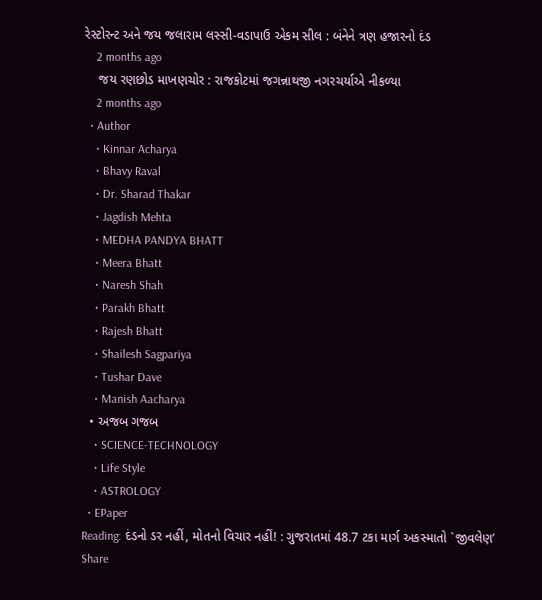રેસ્ટોરન્ટ અને જય જલારામ લસ્સી-વડાપાઉ એકમ સીલ : બંનેને ત્રણ હજારનો દંડ
    2 months ago
    જય રણછોડ માખણચોર : રાજકોટમાં જગન્નાથજી નગરચર્યાએ નીકળ્યા
    2 months ago
  • Author
    • Kinnar Acharya
    • Bhavy Raval
    • Dr. Sharad Thakar
    • Jagdish Mehta
    • MEDHA PANDYA BHATT
    • Meera Bhatt
    • Naresh Shah
    • Parakh Bhatt
    • Rajesh Bhatt
    • Shailesh Sagpariya
    • Tushar Dave
    • Manish Aacharya
  • અજબ ગજબ
    • SCIENCE-TECHNOLOGY
    • Life Style
    • ASTROLOGY
  • EPaper
Reading: દંડનો ડર નહીં, મોતનો વિચાર નહીં! : ગુજરાતમાં 48.7 ટકા માર્ગ અકસ્માતો `જીવલેણ’
Share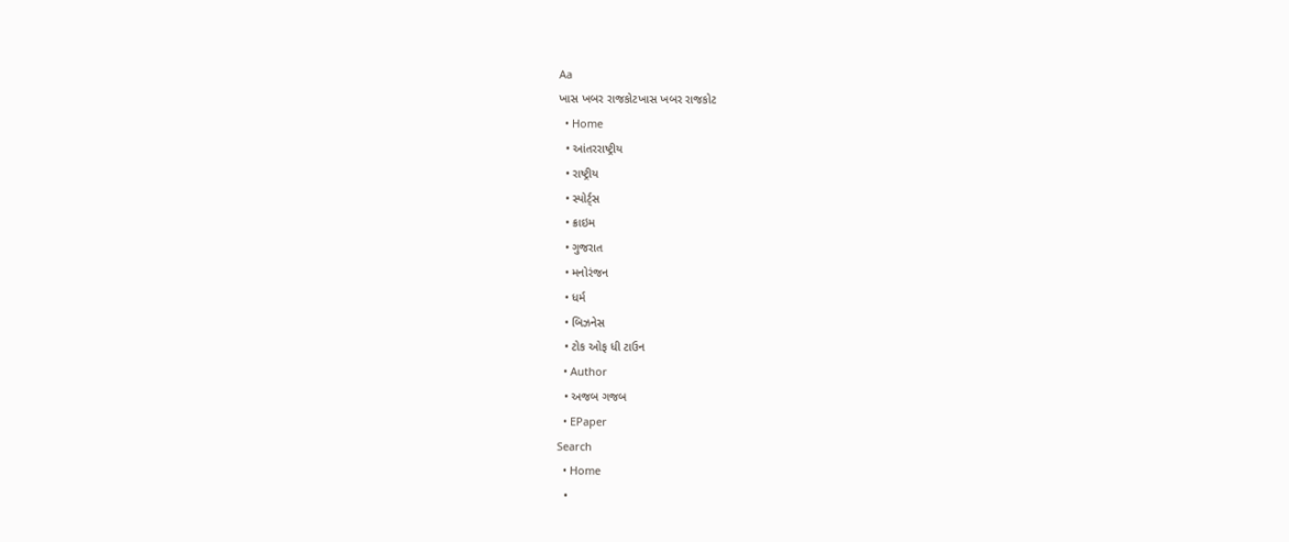Aa
ખાસ ખબર રાજકોટખાસ ખબર રાજકોટ
  • Home
  • આંતરરાષ્ટ્રીય
  • રાષ્ટ્રીય
  • સ્પોર્ટ્સ
  • ક્રાઇમ
  • ગુજરાત
  • મનોરંજન
  • ધર્મ
  • બિઝનેસ
  • ટોક ઓફ ધી ટાઉન
  • Author
  • અજબ ગજબ
  • EPaper
Search
  • Home
  •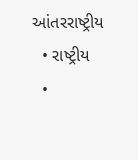આંતરરાષ્ટ્રીય
  • રાષ્ટ્રીય
  •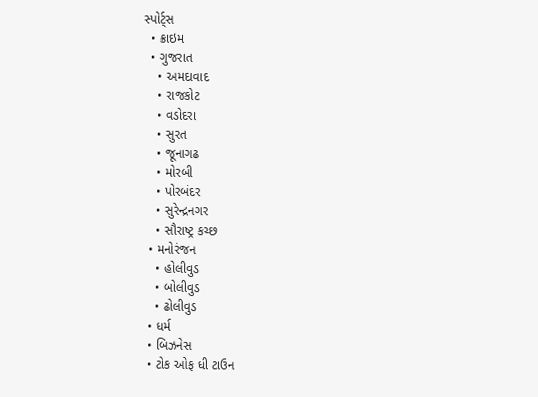સ્પોર્ટ્સ
  • ક્રાઇમ
  • ગુજરાત
    • અમદાવાદ
    • રાજકોટ
    • વડોદરા
    • સુરત
    • જૂનાગઢ
    • મોરબી
    • પોરબંદર
    • સુરેન્દ્રનગર
    • સૌરાષ્ટ્ર કચ્છ
  • મનોરંજન
    • હોલીવુડ
    • બોલીવુડ
    • ઢોલીવુડ
  • ધર્મ
  • બિઝનેસ
  • ટોક ઓફ ધી ટાઉન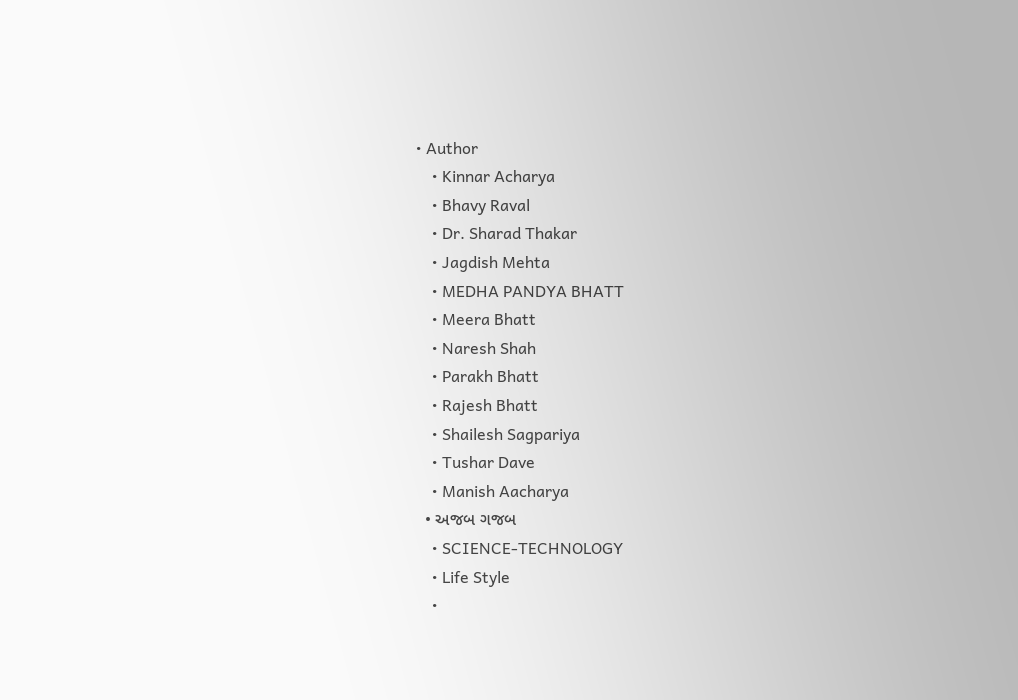• Author
    • Kinnar Acharya
    • Bhavy Raval
    • Dr. Sharad Thakar
    • Jagdish Mehta
    • MEDHA PANDYA BHATT
    • Meera Bhatt
    • Naresh Shah
    • Parakh Bhatt
    • Rajesh Bhatt
    • Shailesh Sagpariya
    • Tushar Dave
    • Manish Aacharya
  • અજબ ગજબ
    • SCIENCE-TECHNOLOGY
    • Life Style
    •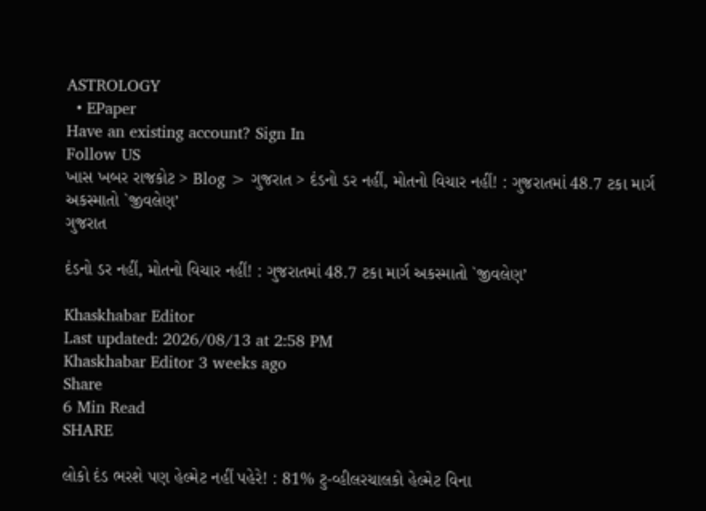ASTROLOGY
  • EPaper
Have an existing account? Sign In
Follow US
ખાસ ખબર રાજકોટ > Blog > ગુજરાત > દંડનો ડર નહીં, મોતનો વિચાર નહીં! : ગુજરાતમાં 48.7 ટકા માર્ગ અકસ્માતો `જીવલેણ’
ગુજરાત

દંડનો ડર નહીં, મોતનો વિચાર નહીં! : ગુજરાતમાં 48.7 ટકા માર્ગ અકસ્માતો `જીવલેણ’

Khaskhabar Editor
Last updated: 2026/08/13 at 2:58 PM
Khaskhabar Editor 3 weeks ago
Share
6 Min Read
SHARE

લોકો દંડ ભરશે પણ હેલ્મેટ નહીં પહેરે! : 81% ટુ-વ્હીલરચાલકો હેલ્મેટ વિના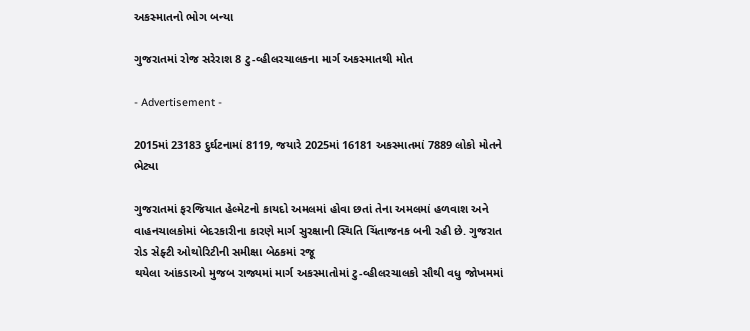અકસ્માતનો ભોગ બન્યા

ગુજરાતમાં રોજ સરેરાશ 8 ટુ-વ્હીલરચાલકના માર્ગ અકસ્માતથી મોત

- Advertisement -

2015માં 23183 દુર્ઘટનામાં 8119, જયારે 2025માં 16181 અકસ્માતમાં 7889 લોકો મોતને ભેટ્યા

ગુજરાતમાં ફરજિયાત હેલ્મેટનો કાયદો અમલમાં હોવા છતાં તેના અમલમાં હળવાશ અને વાહનચાલકોમાં બેદરકારીના કારણે માર્ગ સુરક્ષાની સ્થિતિ ચિંતાજનક બની રહી છે. ગુજરાત રોડ સેફ્ટી ઓથોરિટીની સમીક્ષા બેઠકમાં રજૂ
થયેલા આંકડાઓ મુજબ રાજ્યમાં માર્ગ અકસ્માતોમાં ટુ-વ્હીલરચાલકો સૌથી વધુ જોખમમાં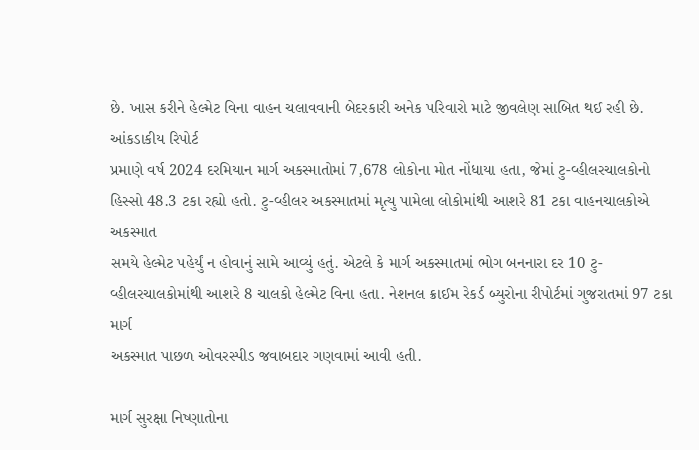છે. ખાસ કરીને હેલ્મેટ વિના વાહન ચલાવવાની બેદરકારી અનેક પરિવારો માટે જીવલેણ સાબિત થઈ રહી છે. આંકડાકીય રિપોર્ટ
પ્રમાણે વર્ષ 2024 દરમિયાન માર્ગ અકસ્માતોમાં 7,678 લોકોના મોત નોંધાયા હતા, જેમાં ટુ-વ્હીલરચાલકોનો હિસ્સો 48.3 ટકા રહ્યો હતો. ટુ-વ્હીલર અકસ્માતમાં મૃત્યુ પામેલા લોકોમાંથી આશરે 81 ટકા વાહનચાલકોએ અકસ્માત
સમયે હેલ્મેટ પહેર્યું ન હોવાનું સામે આવ્યું હતું. એટલે કે માર્ગ અકસ્માતમાં ભોગ બનનારા દર 10 ટુ-વ્હીલરચાલકોમાંથી આશરે 8 ચાલકો હેલ્મેટ વિના હતા. નેશનલ ક્રાઈમ રેકર્ડ બ્યુરોના રીપોર્ટમાં ગુજરાતમાં 97 ટકા માર્ગ
અકસ્માત પાછળ ઓવરસ્પીડ જવાબદાર ગણવામાં આવી હતી.

માર્ગ સુરક્ષા નિષ્ણાતોના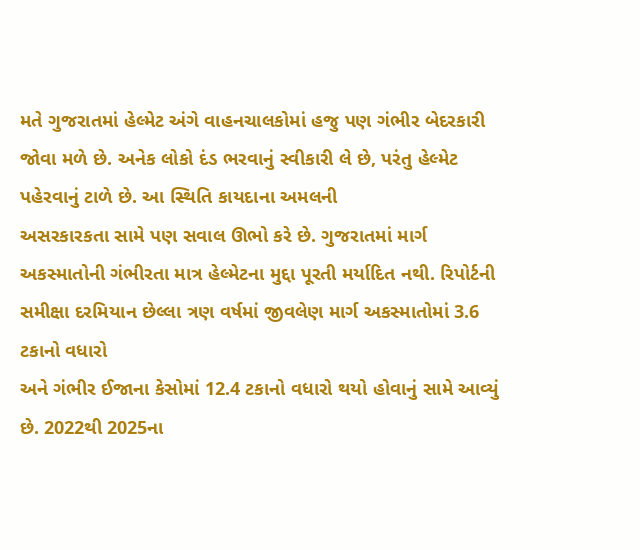મતે ગુજરાતમાં હેલ્મેટ અંગે વાહનચાલકોમાં હજુ પણ ગંભીર બેદરકારી જોવા મળે છે. અનેક લોકો દંડ ભરવાનું સ્વીકારી લે છે, પરંતુ હેલ્મેટ પહેરવાનું ટાળે છે. આ સ્થિતિ કાયદાના અમલની
અસરકારકતા સામે પણ સવાલ ઊભો કરે છે. ગુજરાતમાં માર્ગ અકસ્માતોની ગંભીરતા માત્ર હેલ્મેટના મુદ્દા પૂરતી મર્યાદિત નથી. રિપોર્ટની સમીક્ષા દરમિયાન છેલ્લા ત્રણ વર્ષમાં જીવલેણ માર્ગ અકસ્માતોમાં 3.6 ટકાનો વધારો
અને ગંભીર ઈજાના કેસોમાં 12.4 ટકાનો વધારો થયો હોવાનું સામે આવ્યું છે. 2022થી 2025ના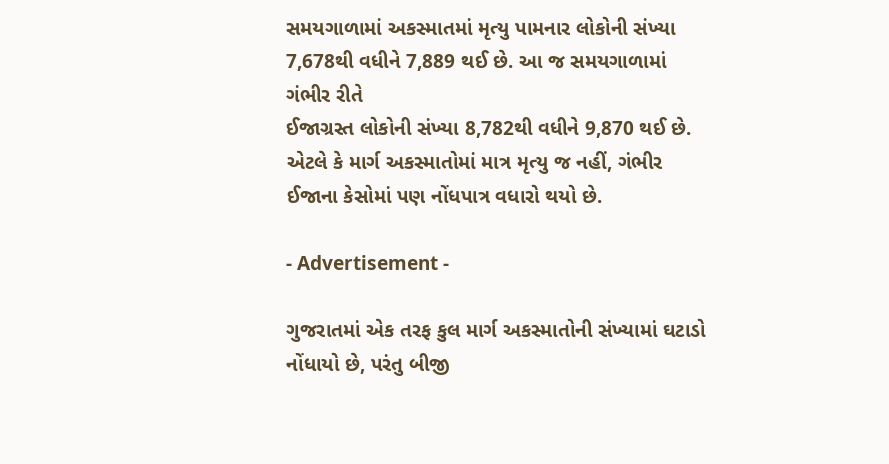સમયગાળામાં અકસ્માતમાં મૃત્યુ પામનાર લોકોની સંખ્યા 7,678થી વધીને 7,889 થઈ છે. આ જ સમયગાળામાં ગંભીર રીતે
ઈજાગ્રસ્ત લોકોની સંખ્યા 8,782થી વધીને 9,870 થઈ છે. એટલે કે માર્ગ અકસ્માતોમાં માત્ર મૃત્યુ જ નહીં, ગંભીર ઈજાના કેસોમાં પણ નોંધપાત્ર વધારો થયો છે.

- Advertisement -

ગુજરાતમાં એક તરફ કુલ માર્ગ અકસ્માતોની સંખ્યામાં ઘટાડો નોંધાયો છે, પરંતુ બીજી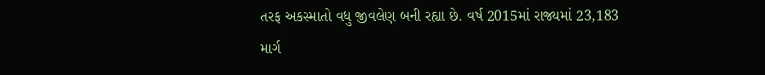તરફ અકસ્માતો વધુ જીવલેણ બની રહ્યા છે. વર્ષ 2015માં રાજ્યમાં 23,183 માર્ગ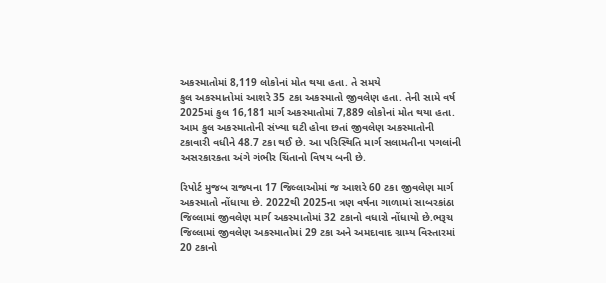અકસ્માતોમાં 8,119 લોકોનાં મોત થયા હતા. તે સમયે
કુલ અકસ્માતોમાં આશરે 35 ટકા અકસ્માતો જીવલેણ હતા. તેની સામે વર્ષ 2025માં કુલ 16,181 માર્ગ અકસ્માતોમાં 7,889 લોકોનાં મોત થયા હતા. આમ કુલ અકસ્માતોની સંખ્યા ઘટી હોવા છતાં જીવલેણ અકસ્માતોની
ટકાવારી વધીને 48.7 ટકા થઈ છે. આ પરિસ્થિતિ માર્ગ સલામતીના પગલાંની અસરકારકતા અંગે ગંભીર ચિંતાનો વિષય બની છે.

રિપોર્ટ મુજબ રાજ્યના 17 જિલ્લાઓમાં જ આશરે 60 ટકા જીવલેણ માર્ગ અકસ્માતો નોંધાયા છે. 2022થી 2025ના ત્રણ વર્ષના ગાળામાં સાબરકાંઠા જિલ્લામાં જીવલેણ માર્ગ અકસ્માતોમાં 32 ટકાનો વધારો નોંધાયો છે.ભરૂચ
જિલ્લામાં જીવલેણ અકસ્માતોમાં 29 ટકા અને અમદાવાદ ગ્રામ્ય વિસ્તારમાં 20 ટકાનો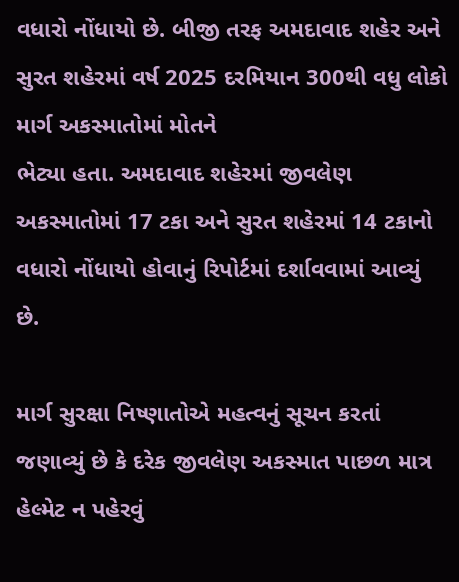વધારો નોંધાયો છે. બીજી તરફ અમદાવાદ શહેર અને સુરત શહેરમાં વર્ષ 2025 દરમિયાન 300થી વધુ લોકો માર્ગ અકસ્માતોમાં મોતને
ભેટ્યા હતા. અમદાવાદ શહેરમાં જીવલેણ અકસ્માતોમાં 17 ટકા અને સુરત શહેરમાં 14 ટકાનો વધારો નોંધાયો હોવાનું રિપોર્ટમાં દર્શાવવામાં આવ્યું છે.

માર્ગ સુરક્ષા નિષ્ણાતોએ મહત્વનું સૂચન કરતાં જણાવ્યું છે કે દરેક જીવલેણ અકસ્માત પાછળ માત્ર હેલ્મેટ ન પહેરવું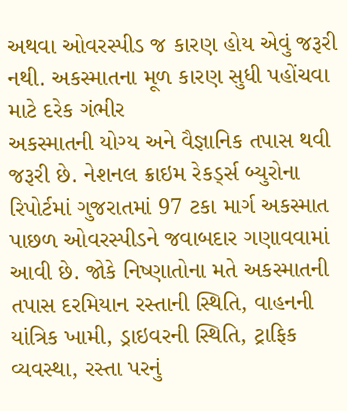અથવા ઓવરસ્પીડ જ કારણ હોય એવું જરૂરી નથી. અકસ્માતના મૂળ કારણ સુધી પહોંચવા માટે દરેક ગંભીર
અકસ્માતની યોગ્ય અને વૈજ્ઞાનિક તપાસ થવી જરૂરી છે. નેશનલ ક્રાઇમ રેકર્ડ્સ બ્યુરોના રિપોર્ટમાં ગુજરાતમાં 97 ટકા માર્ગ અકસ્માત પાછળ ઓવરસ્પીડને જવાબદાર ગણાવવામાં આવી છે. જોકે નિષ્ણાતોના મતે અકસ્માતની
તપાસ દરમિયાન રસ્તાની સ્થિતિ, વાહનની યાંત્રિક ખામી, ડ્રાઇવરની સ્થિતિ, ટ્રાફિક વ્યવસ્થા, રસ્તા પરનું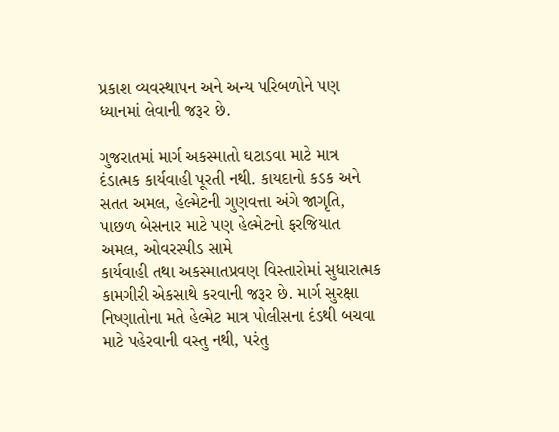પ્રકાશ વ્યવસ્થાપન અને અન્ય પરિબળોને પણ ધ્યાનમાં લેવાની જરૂર છે.

ગુજરાતમાં માર્ગ અકસ્માતો ઘટાડવા માટે માત્ર દંડાત્મક કાર્યવાહી પૂરતી નથી. કાયદાનો કડક અને સતત અમલ, હેલ્મેટની ગુણવત્તા અંગે જાગૃતિ, પાછળ બેસનાર માટે પણ હેલ્મેટનો ફરજિયાત અમલ, ઓવરસ્પીડ સામે
કાર્યવાહી તથા અકસ્માતપ્રવણ વિસ્તારોમાં સુધારાત્મક કામગીરી એકસાથે કરવાની જરૂર છે. માર્ગ સુરક્ષા નિષ્ણાતોના મતે હેલ્મેટ માત્ર પોલીસના દંડથી બચવા માટે પહેરવાની વસ્તુ નથી, પરંતુ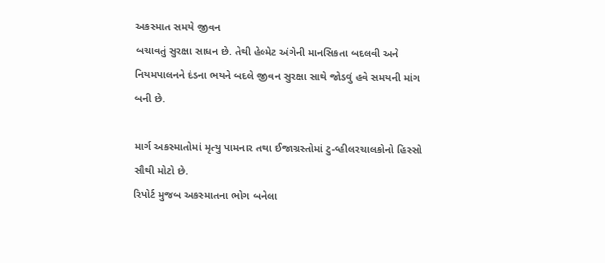અકસ્માત સમયે જીવન
બચાવતું સુરક્ષા સાધન છે. તેથી હેલ્મેટ અંગેની માનસિકતા બદલવી અને નિયમપાલનને દંડના ભયને બદલે જીવન સુરક્ષા સાથે જોડવું હવે સમયની માંગ બની છે.

માર્ગ અકસ્માતોમાં મૃત્યુ પામનાર તથા ઈજાગ્રસ્તોમાં ટુ-વ્હીલરચાલકોનો હિસ્સો સૌથી મોટો છે.
રિપોર્ટ મુજબ અકસ્માતના ભોગ બનેલા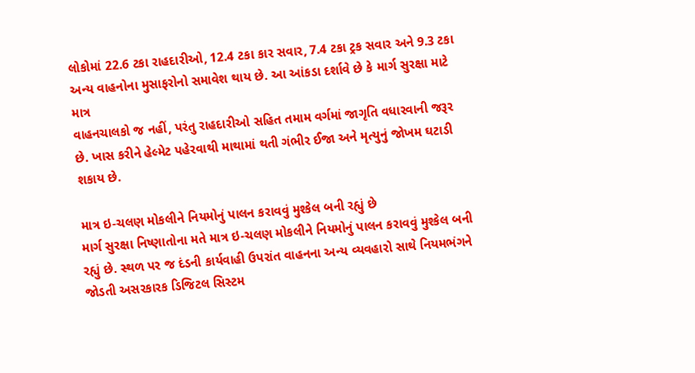લોકોમાં 22.6 ટકા રાહદારીઓ, 12.4 ટકા કાર સવાર, 7.4 ટકા ટ્રક સવાર અને 9.3 ટકા અન્ય વાહનોના મુસાફરોનો સમાવેશ થાય છે. આ આંકડા દર્શાવે છે કે માર્ગ સુરક્ષા માટે માત્ર
વાહનચાલકો જ નહીં, પરંતુ રાહદારીઓ સહિત તમામ વર્ગમાં જાગૃતિ વધારવાની જરૂર છે. ખાસ કરીને હેલ્મેટ પહેરવાથી માથામાં થતી ગંભીર ઈજા અને મૃત્યુનું જોખમ ઘટાડી શકાય છે.

માત્ર ઇ-ચલણ મોકલીને નિયમોનું પાલન કરાવવું મુશ્કેલ બની રહ્યું છે
માર્ગ સુરક્ષા નિષ્ણાતોના મતે માત્ર ઇ-ચલણ મોકલીને નિયમોનું પાલન કરાવવું મુશ્કેલ બની રહ્યું છે. સ્થળ પર જ દંડની કાર્યવાહી ઉપરાંત વાહનના અન્ય વ્યવહારો સાથે નિયમભંગને જોડતી અસરકારક ડિજિટલ સિસ્ટમ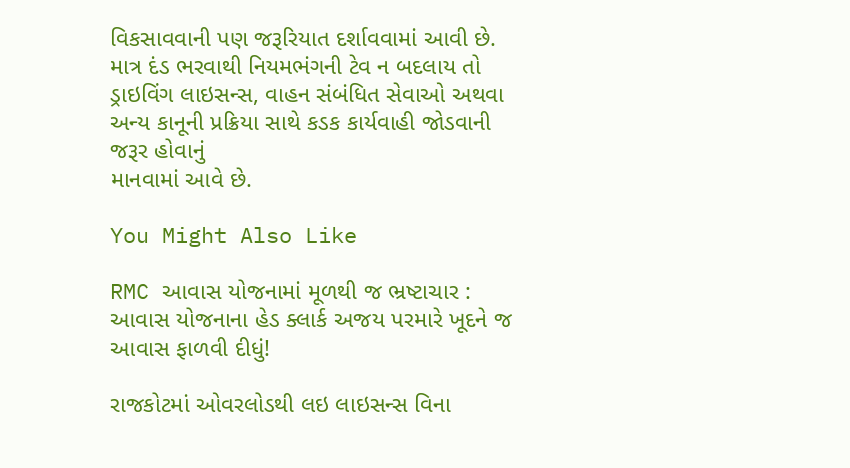વિકસાવવાની પણ જરૂરિયાત દર્શાવવામાં આવી છે. માત્ર દંડ ભરવાથી નિયમભંગની ટેવ ન બદલાય તો ડ્રાઇવિંગ લાઇસન્સ, વાહન સંબંધિત સેવાઓ અથવા અન્ય કાનૂની પ્રક્રિયા સાથે કડક કાર્યવાહી જોડવાની જરૂર હોવાનું
માનવામાં આવે છે.

You Might Also Like

RMC આવાસ યોજનામાં મૂળથી જ ભ્રષ્ટાચાર : આવાસ યોજનાના હેડ ક્લાર્ક અજય પરમારે ખૂદને જ આવાસ ફાળવી દીધું!

રાજકોટમાં ઓવરલોડથી લઇ લાઇસન્સ વિના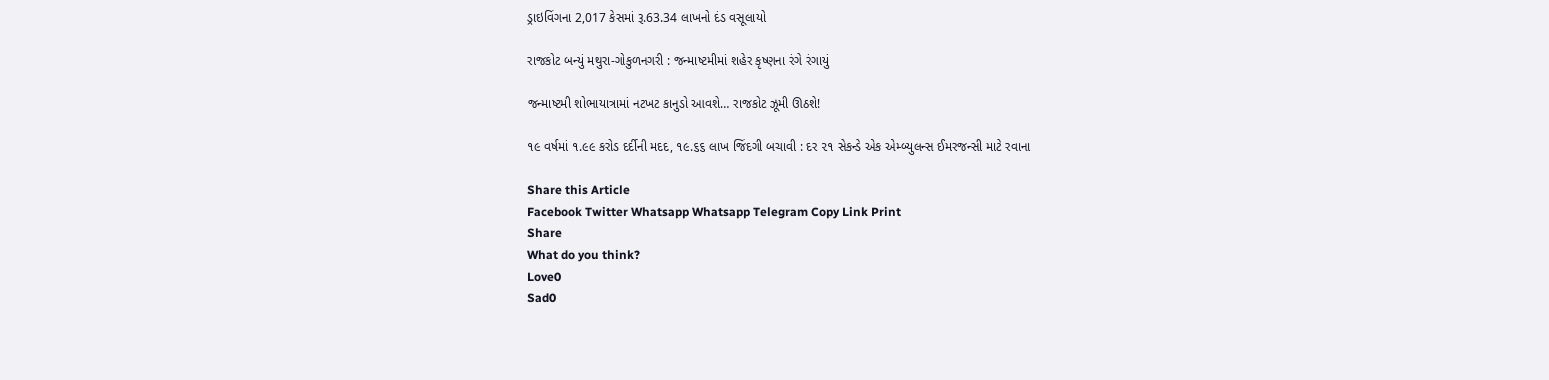ડ્રાઇવિંગના 2,017 કેસમાં રૂ.63.34 લાખનો દંડ વસૂલાયો

રાજકોટ બન્યું મથુરા-ગોકુળનગરી : જન્માષ્ટમીમાં શહેર કૃષ્ણના રંગે રંગાયું

જન્માષ્ટમી શોભાયાત્રામાં નટખટ કાનુડો આવશે… રાજકોટ ઝૂમી ઊઠશે!

૧૯ વર્ષમાં ૧.૯૯ કરોડ દર્દીની મદદ, ૧૯.૬૬ લાખ જિંદગી બચાવી : દર ૨૧ સેકન્ડે એક એમ્બ્યુલન્સ ઈમરજન્સી માટે રવાના

Share this Article
Facebook Twitter Whatsapp Whatsapp Telegram Copy Link Print
Share
What do you think?
Love0
Sad0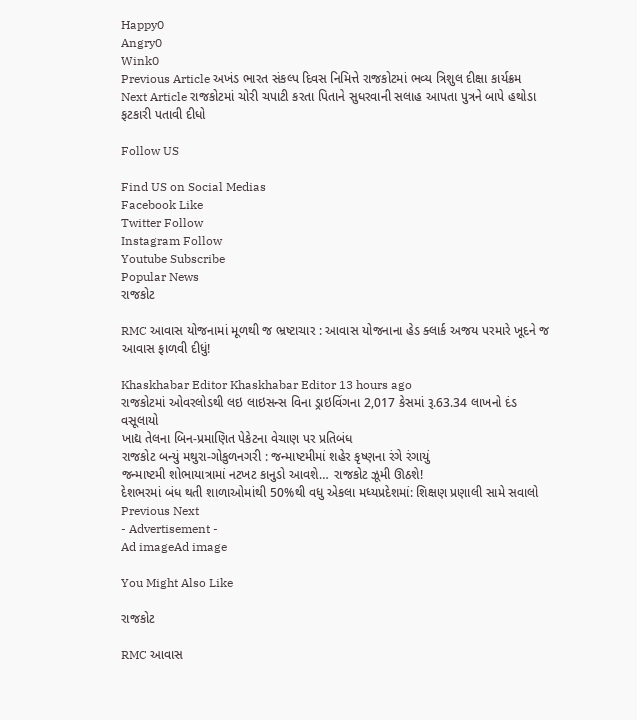Happy0
Angry0
Wink0
Previous Article અખંડ ભારત સંકલ્પ દિવસ નિમિત્તે રાજકોટમાં ભવ્ય ત્રિશુલ દીક્ષા કાર્યક્રમ
Next Article રાજકોટમાં ચોરી ચપાટી કરતા પિતાને સુધરવાની સલાહ આપતા પુત્રને બાપે હથોડા ફટકારી પતાવી દીધો

Follow US

Find US on Social Medias
Facebook Like
Twitter Follow
Instagram Follow
Youtube Subscribe
Popular News
રાજકોટ

RMC આવાસ યોજનામાં મૂળથી જ ભ્રષ્ટાચાર : આવાસ યોજનાના હેડ ક્લાર્ક અજય પરમારે ખૂદને જ આવાસ ફાળવી દીધું!

Khaskhabar Editor Khaskhabar Editor 13 hours ago
રાજકોટમાં ઓવરલોડથી લઇ લાઇસન્સ વિના ડ્રાઇવિંગના 2,017 કેસમાં રૂ.63.34 લાખનો દંડ વસૂલાયો
ખાદ્ય તેલના બિન-પ્રમાણિત પેકેટના વેચાણ પર પ્રતિબંધ
રાજકોટ બન્યું મથુરા-ગોકુળનગરી : જન્માષ્ટમીમાં શહેર કૃષ્ણના રંગે રંગાયું
જન્માષ્ટમી શોભાયાત્રામાં નટખટ કાનુડો આવશે… રાજકોટ ઝૂમી ઊઠશે!
દેશભરમાં બંધ થતી શાળાઓમાંથી 50%થી વધુ એકલા મધ્યપ્રદેશમાં: શિક્ષણ પ્રણાલી સામે સવાલો
Previous Next
- Advertisement -
Ad imageAd image

You Might Also Like

રાજકોટ

RMC આવાસ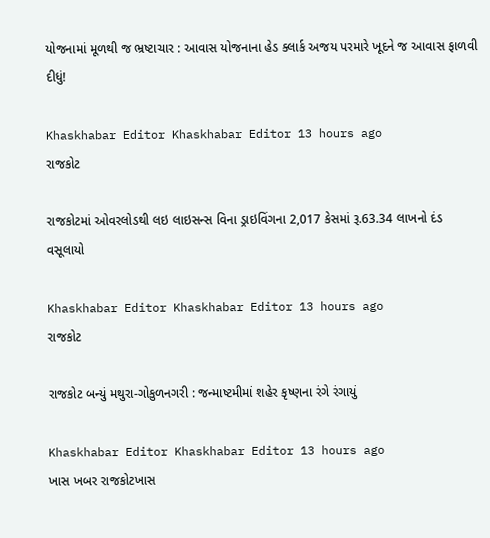યોજનામાં મૂળથી જ ભ્રષ્ટાચાર : આવાસ યોજનાના હેડ ક્લાર્ક અજય પરમારે ખૂદને જ આવાસ ફાળવી દીધું!

Khaskhabar Editor Khaskhabar Editor 13 hours ago
રાજકોટ

રાજકોટમાં ઓવરલોડથી લઇ લાઇસન્સ વિના ડ્રાઇવિંગના 2,017 કેસમાં રૂ.63.34 લાખનો દંડ વસૂલાયો

Khaskhabar Editor Khaskhabar Editor 13 hours ago
રાજકોટ

રાજકોટ બન્યું મથુરા-ગોકુળનગરી : જન્માષ્ટમીમાં શહેર કૃષ્ણના રંગે રંગાયું

Khaskhabar Editor Khaskhabar Editor 13 hours ago
ખાસ ખબર રાજકોટખાસ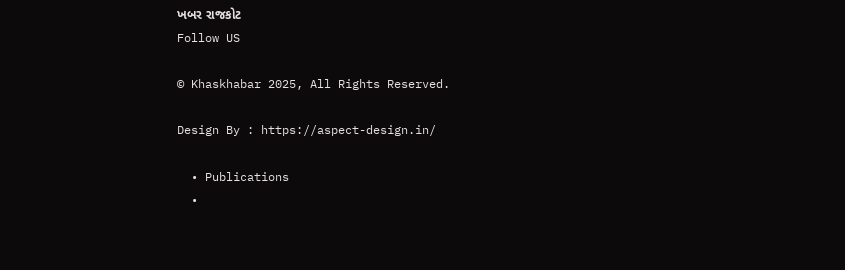ખબર રાજકોટ
Follow US

© Khaskhabar 2025, All Rights Reserved.

Design By : https://aspect-design.in/

  • Publications
  •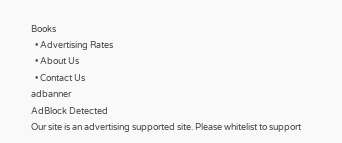Books
  • Advertising Rates
  • About Us
  • Contact Us
adbanner
AdBlock Detected
Our site is an advertising supported site. Please whitelist to support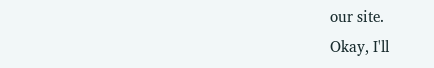our site.
Okay, I'll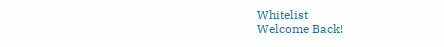Whitelist
Welcome Back!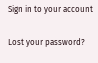Sign in to your account

Lost your password?